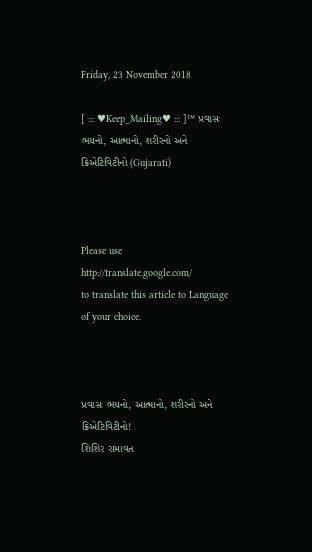Friday, 23 November 2018

[ ::: ♥Keep_Mailing♥ ::: ]™ પ્રવાસઃ ભયનો, આત્માનો, શરીરનો અને ક્રિએટિવિટીનો (Gujarati)



Please use
http://translate.google.com/
to translate this article to Language of your choice.



પ્રવાસઃ ભયનો, આત્માનો, શરીરનો અને ક્રિએટિવિટીનો!
શિશિર રામાવત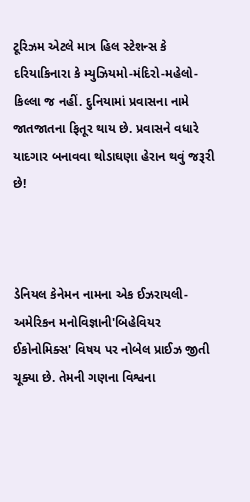ટૂરિઝમ એટલે માત્ર હિલ સ્ટેશન્સ કે દરિયાકિનારા કે મ્યુઝિયમો-મંદિરો-મહેલો-કિલ્લા જ નહીં. દુનિયામાં પ્રવાસના નામે જાતજાતના ફિતૂર થાય છે. પ્રવાસને વધારે યાદગાર બનાવવા થોડાઘણા હેરાન થવું જરૂરી છે!



ડેનિયલ કેનેમન નામના એક ઈઝરાયલી-અમેરિકન મનોવિજ્ઞાની'બિહેવિયર ઈકોનોમિક્સ' વિષય પર નોબેલ પ્રાઈઝ જીતી ચૂક્યા છે. તેમની ગણના વિશ્વના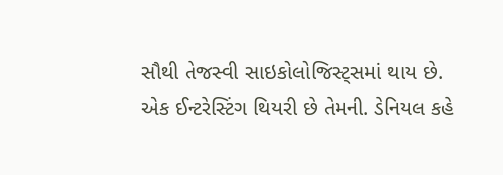સૌથી તેજસ્વી સાઇકોલોજિસ્ટ્સમાં થાય છે. એક ઈન્ટરેસ્ટિંગ થિયરી છે તેમની. ડેનિયલ કહે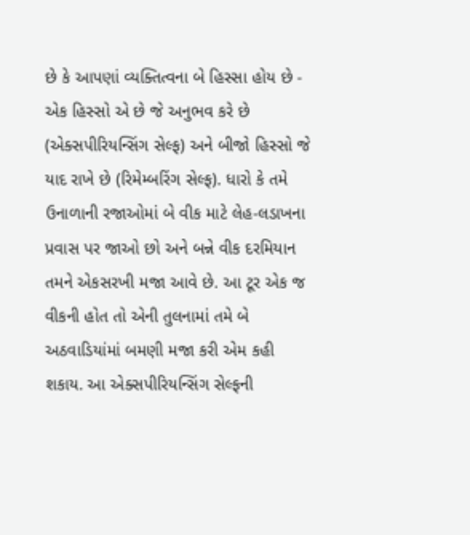છે કે આપણાં વ્યક્તિત્વના બે હિસ્સા હોય છે - એક હિસ્સો એ છે જે અનુભવ કરે છે (એક્સપીરિયન્સિંગ સેલ્ફ) અને બીજો હિસ્સો જે યાદ રાખે છે (રિમેમ્બરિંગ સેલ્ફ). ધારો કે તમે ઉનાળાની રજાઓમાં બે વીક માટે લેહ-લડાખના પ્રવાસ પર જાઓ છો અને બન્ને વીક દરમિયાન તમને એકસરખી મજા આવે છે. આ ટૂર એક જ વીકની હોત તો એની તુલનામાં તમે બે અઠવાડિયાંમાં બમણી મજા કરી એમ કહી શકાય. આ એક્સપીરિયન્સિંગ સેલ્ફની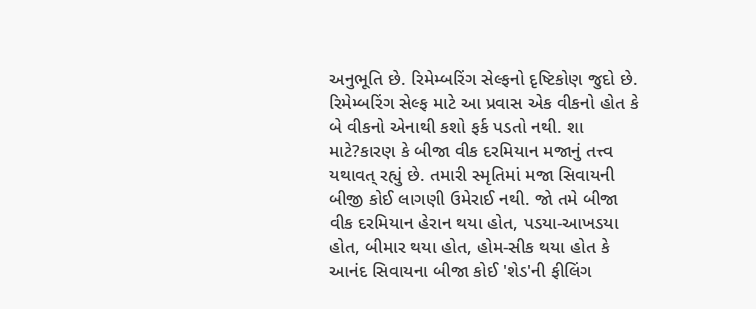અનુભૂતિ છે. રિમેમ્બરિંગ સેલ્ફનો દૃષ્ટિકોણ જુદો છે. રિમેમ્બરિંગ સેલ્ફ માટે આ પ્રવાસ એક વીકનો હોત કે બે વીકનો એનાથી કશો ફર્ક પડતો નથી. શા માટે?કારણ કે બીજા વીક દરમિયાન મજાનું તત્ત્વ યથાવત્ રહ્યું છે. તમારી સ્મૃતિમાં મજા સિવાયની બીજી કોઈ લાગણી ઉમેરાઈ નથી. જો તમે બીજા વીક દરમિયાન હેરાન થયા હોત, પડયા-આખડયા હોત, બીમાર થયા હોત, હોમ-સીક થયા હોત કે આનંદ સિવાયના બીજા કોઈ 'શેડ'ની ફીલિંગ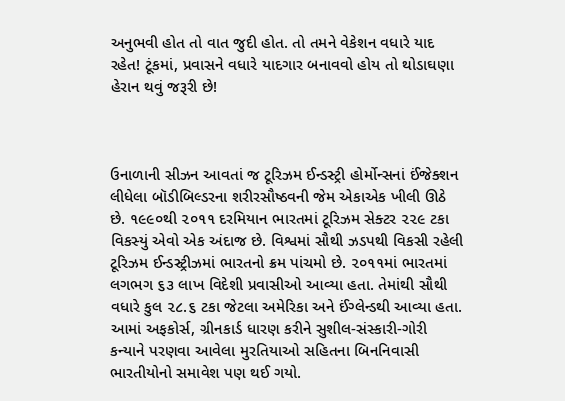અનુભવી હોત તો વાત જુદી હોત. તો તમને વેકેશન વધારે યાદ રહેત! ટૂંકમાં, પ્રવાસને વધારે યાદગાર બનાવવો હોય તો થોડાઘણા હેરાન થવું જરૂરી છે!



ઉનાળાની સીઝન આવતાં જ ટૂરિઝમ ઈન્ડસ્ટ્રી હોર્મોન્સનાં ઈંજેક્શન લીધેલા બૉડીબિલ્ડરના શરીરસૌષ્ઠવની જેમ એકાએક ખીલી ઊઠે છે. ૧૯૯૦થી ૨૦૧૧ દરમિયાન ભારતમાં ટૂરિઝમ સેક્ટર ૨૨૯ ટકા વિકસ્યું એવો એક અંદાજ છે. વિશ્વમાં સૌથી ઝડપથી વિકસી રહેલી ટૂરિઝમ ઈન્ડસ્ટ્રીઝમાં ભારતનો ક્રમ પાંચમો છે. ૨૦૧૧માં ભારતમાં લગભગ ૬૩ લાખ વિદેશી પ્રવાસીઓ આવ્યા હતા. તેમાંથી સૌથી વધારે કુલ ૨૮.૬ ટકા જેટલા અમેરિકા અને ઈંગ્લેન્ડથી આવ્યા હતા. આમાં અફકોર્સ, ગ્રીનકાર્ડ ધારણ કરીને સુશીલ-સંસ્કારી-ગોરી કન્યાને પરણવા આવેલા મુરતિયાઓ સહિતના બિનનિવાસી ભારતીયોનો સમાવેશ પણ થઈ ગયો.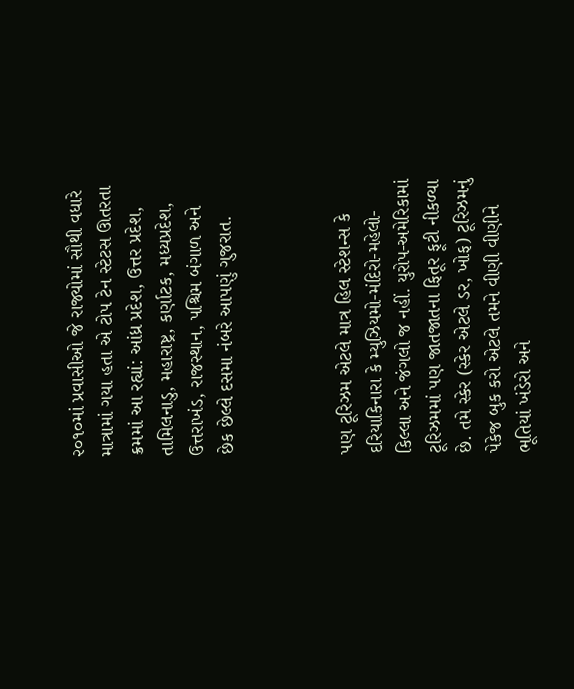૨૦૧૦માં પ્રવાસીઓ જે રાજ્યોમાં સૌથી વધારે માત્રામાં ગયા હતા એ ટોપ ટેન સ્ટેટસ ઊતરતા ક્રમમાં આ રહ્યાં: આંધ્ર પ્રદેશ, ઉત્તર પ્રદેશ, તામિલનાડુ, મહારાષ્ટ્ર, કર્ણાટક, મધ્યપ્રદેશ, ઉત્તરાખંડ, રાજસ્થાન, પશ્ચિમ બંગાળ અને છેક છેલ્લે દસમા નંબરે આપણું ગુજરાત.



પણ ટૂરિઝમ એટલે માત્ર હિલ સ્ટેશન્સ કે દરિયાકિનારા કે મ્યુઝિયમો-મંદિરો-મહેલો-કિલ્લા અને જંગલો જ નહીં. યુરોપ-અમેરિકામાં ટૂરિઝમમાં પણ જાતજાતના ફિતૂર ફૂટી નીકળ્યા છે. તમે સ્કેર (સ્કેર એટલે ડર, ખોફ) ટૂરિઝમનું પેકેજ બુક કરો એટલે તમને વીણી વીણીને ભૂતિયાં ખંડેરો અને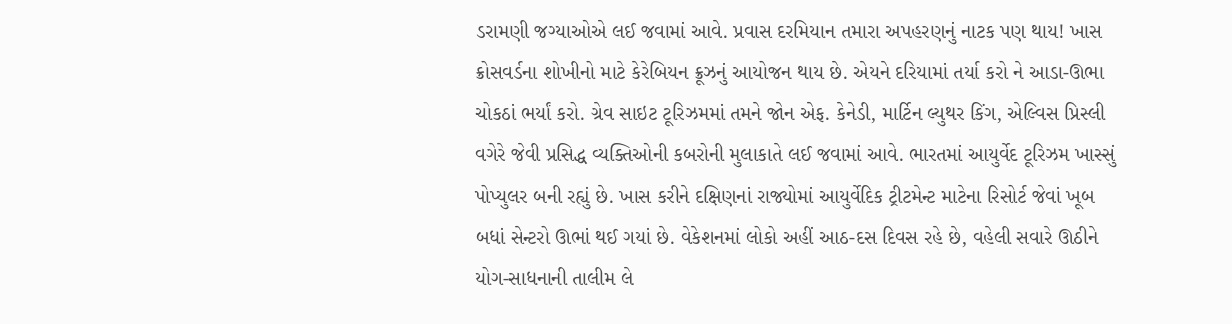ડરામણી જગ્યાઓએ લઈ જવામાં આવે. પ્રવાસ દરમિયાન તમારા અપહરણનું નાટક પણ થાય! ખાસ ક્રોસવર્ડના શોખીનો માટે કેરેબિયન ક્રૂઝનું આયોજન થાય છે. એયને દરિયામાં તર્યા કરો ને આડા-ઊભા ચોકઠાં ભર્યાં કરો. ગ્રેવ સાઇટ ટૂરિઝમમાં તમને જોન એફ. કેનેડી, માર્ટિન લ્યુથર કિંગ, એલ્વિસ પ્રિસ્લી વગેરે જેવી પ્રસિદ્ધ વ્યક્તિઓની કબરોની મુલાકાતે લઈ જવામાં આવે. ભારતમાં આયુર્વેદ ટૂરિઝમ ખાસ્સું પોપ્યુલર બની રહ્યું છે. ખાસ કરીને દક્ષિણનાં રાજ્યોમાં આયુર્વેદિક ટ્રીટમેન્ટ માટેના રિસોર્ટ જેવાં ખૂબ બધાં સેન્ટરો ઊભાં થઈ ગયાં છે. વેકેશનમાં લોકો અહીં આઠ-દસ દિવસ રહે છે, વહેલી સવારે ઊઠીને યોગ-સાધનાની તાલીમ લે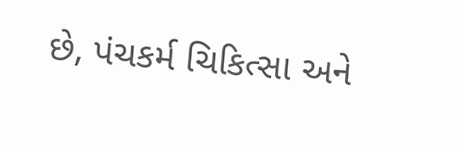છે, પંચકર્મ ચિકિત્સા અને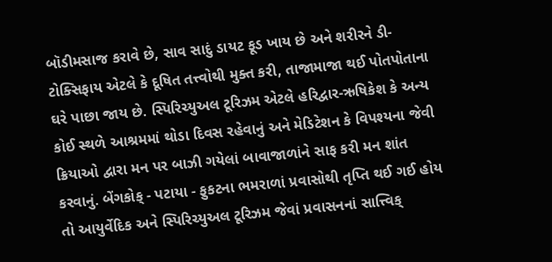બૉડીમસાજ કરાવે છે, સાવ સાદું ડાયટ ફૂડ ખાય છે અને શરીરને ડી-ટોક્સિફાય એટલે કે દૂષિત તત્ત્વોથી મુક્ત કરી, તાજામાજા થઈ પોતપોતાના ઘરે પાછા જાય છે. સ્પિરિચ્યુઅલ ટૂરિઝમ એટલે હરિદ્વાર-ઋષિકેશ કે અન્ય કોઈ સ્થળે આશ્રમમાં થોડા દિવસ રહેવાનું અને મેડિટેશન કે વિપશ્યના જેવી ક્રિયાઓ દ્વારા મન પર બાઝી ગયેલાં બાવાજાળાંને સાફ કરી મન શાંત કરવાનું. બેંગકોક્ - પટાયા - ફુકટના ભમરાળાં પ્રવાસોથી તૃપ્તિ થઈ ગઈ હોય તો આયુર્વેદિક અને સ્પિરિચ્યુઅલ ટૂરિઝમ જેવાં પ્રવાસનનાં સાત્ત્વિક્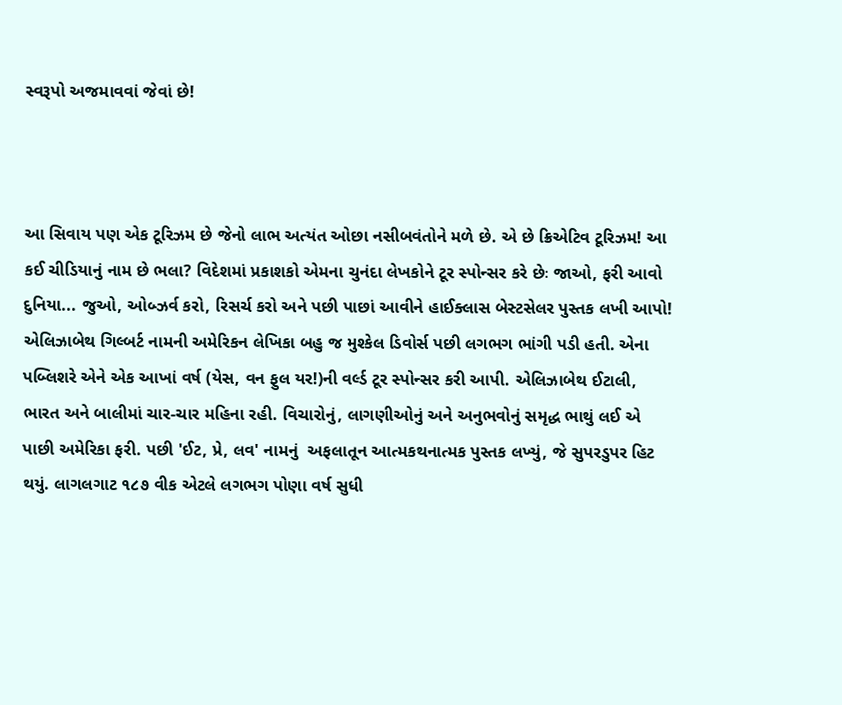સ્વરૂપો અજમાવવાં જેવાં છે!



આ સિવાય પણ એક ટૂરિઝમ છે જેનો લાભ અત્યંત ઓછા નસીબવંતોને મળે છે. એ છે ક્રિએટિવ ટૂરિઝમ! આ કઈ ચીડિયાનું નામ છે ભલા? વિદેશમાં પ્રકાશકો એમના ચુનંદા લેખકોને ટૂર સ્પોન્સર કરે છેઃ જાઓ, ફરી આવો દુનિયા... જુઓ, ઓબ્ઝર્વ કરો, રિસર્ચ કરો અને પછી પાછાં આવીને હાઈક્લાસ બેસ્ટસેલર પુસ્તક લખી આપો! એલિઝાબેથ ગિલ્બર્ટ નામની અમેરિકન લેખિકા બહુ જ મુશ્કેલ ડિવોર્સ પછી લગભગ ભાંગી પડી હતી. એના પબ્લિશરે એને એક આખાં વર્ષ (યેસ, વન ફુલ યર!)ની વર્લ્ડ ટૂર સ્પોન્સર કરી આપી. એલિઝાબેથ ઈટાલી, ભારત અને બાલીમાં ચાર-ચાર મહિના રહી. વિચારોનું, લાગણીઓનું અને અનુભવોનું સમૃદ્ધ ભાથું લઈ એ પાછી અમેરિકા ફરી. પછી 'ઈટ, પ્રે, લવ' નામનું  અફલાતૂન આત્મકથનાત્મક પુસ્તક લખ્યું, જે સુપરડુપર હિટ થયું. લાગલગાટ ૧૮૭ વીક એટલે લગભગ પોણા વર્ષ સુધી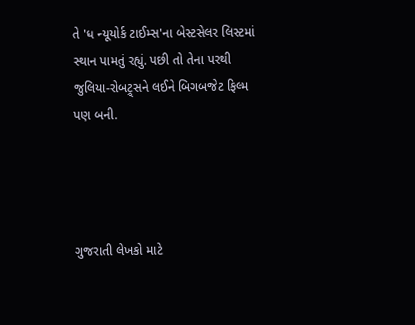તે 'ધ ન્યૂયોર્ક ટાઈમ્સ'ના બેસ્ટસેલર લિસ્ટમાં સ્થાન પામતું રહ્યું. પછી તો તેના પરથી જુલિયા-રોબટ્ર્સને લઈને બિગબજેટ ફિલ્મ પણ બની.




ગુજરાતી લેખકો માટે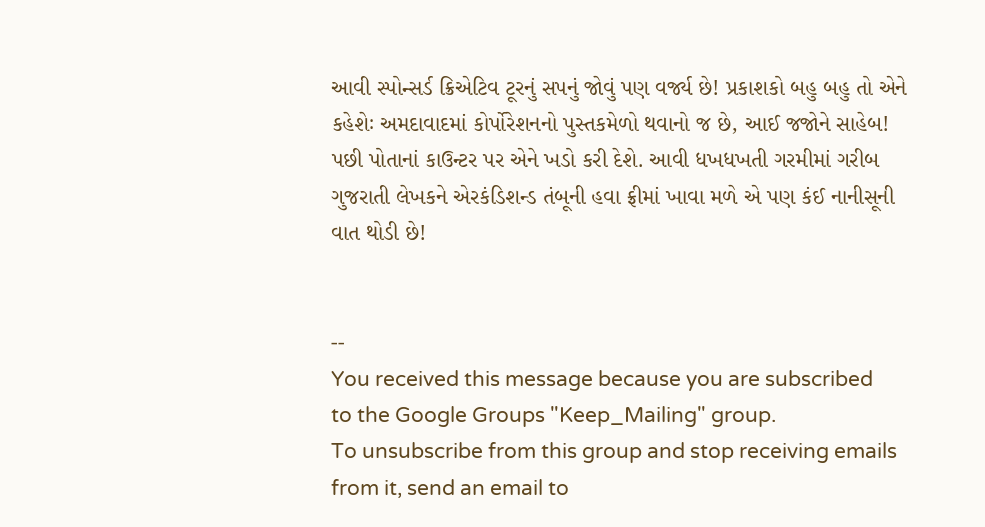આવી સ્પોન્સર્ડ ક્રિએટિવ ટૂરનું સપનું જોવું પણ વર્જ્ય છે! પ્રકાશકો બહુ બહુ તો એને કહેશેઃ અમદાવાદમાં કોર્પોરેશનનો પુસ્તકમેળો થવાનો જ છે, આઈ જજોને સાહેબ! પછી પોતાનાં કાઉન્ટર પર એને ખડો કરી દેશે. આવી ધખધખતી ગરમીમાં ગરીબ ગુજરાતી લેખકને એરકંડિશન્ડ તંબૂની હવા ફ્રીમાં ખાવા મળે એ પણ કંઈ નાનીસૂની વાત થોડી છે!


--
You received this message because you are subscribed to the Google Groups "Keep_Mailing" group.
To unsubscribe from this group and stop receiving emails from it, send an email to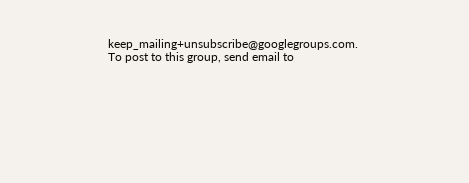keep_mailing+unsubscribe@googlegroups.com.
To post to this group, send email to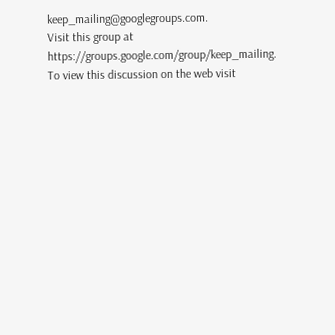keep_mailing@googlegroups.com.
Visit this group at https://groups.google.com/group/keep_mailing.
To view this discussion on the web visit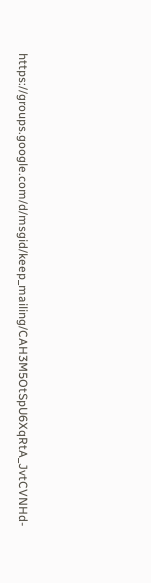https://groups.google.com/d/msgid/keep_mailing/CAH3M5OtSpU6XqRtA_JvtCVNHd-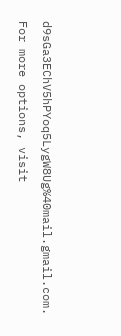d9sGa3EChV5hPYoq5LygW8Ug%40mail.gmail.com.
For more options, visit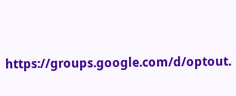https://groups.google.com/d/optout.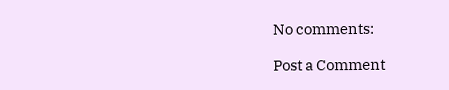No comments:

Post a Comment